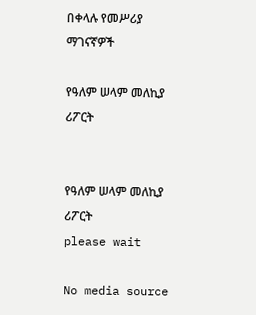በቀላሉ የመሥሪያ ማገናኛዎች

የዓለም ሠላም መለኪያ ሪፖርት


የዓለም ሠላም መለኪያ ሪፖርት
please wait

No media source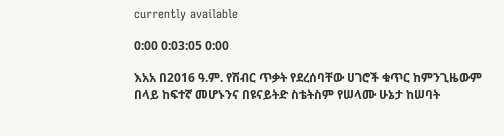currently available

0:00 0:03:05 0:00

እአአ በ2016 ዓ.ም. የሽብር ጥቃት የደረሰባቸው ሀገሮች ቁጥር ከምንጊዜውም በላይ ከፍተኛ መሆኑንና በዩናይትድ ስቴትስም የሠላሙ ሁኔታ ከሠባት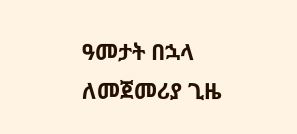ዓመታት በኋላ ለመጀመሪያ ጊዜ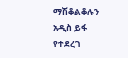ማሽቆልቆሉን አዲስ ይፋ የተደረገ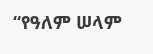“የዓለም ሠላም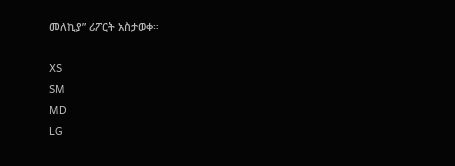መለኪያ” ሪፖርት አስታወቀ።

XS
SM
MD
LG